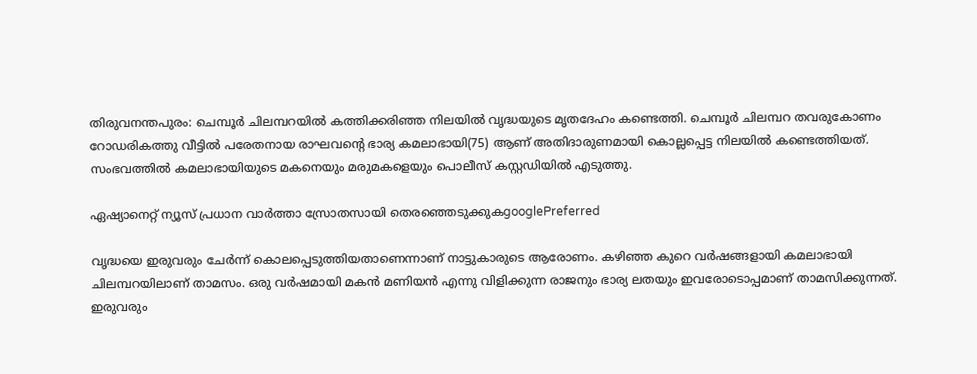തിരുവനന്തപുരം: ചെമ്പൂര്‍ ചിലമ്പറയില്‍ കത്തിക്കരിഞ്ഞ നിലയില്‍ വൃദ്ധയുടെ മൃതദേഹം കണ്ടെത്തി. ചെമ്പൂര്‍ ചിലമ്പറ തവരുകോണം റോഡരികത്തു വീട്ടില്‍ പരേതനായ രാഘവന്റെ ഭാര്യ കമലാഭായി(75) ആണ് അതിദാരുണമായി കൊല്ലപ്പെട്ട നിലയില്‍ കണ്ടെത്തിയത്. സംഭവത്തില്‍ കമലാഭായിയുടെ മകനെയും മരുമകളെയും പൊലീസ് കസ്റ്റഡിയില്‍ എടുത്തു.

ഏഷ്യാനെറ്റ് ന്യൂസ് പ്രധാന വാർത്താ സ്രോതസായി തെരഞ്ഞെടുക്കുകgooglePreferred

വൃദ്ധയെ ഇരുവരും ചേര്‍ന്ന് കൊലപ്പെടുത്തിയതാണെന്നാണ് നാട്ടുകാരുടെ ആരോണം. കഴിഞ്ഞ കുറെ വര്‍ഷങ്ങളായി കമലാഭായി ചിലമ്പറയിലാണ് താമസം. ഒരു വര്‍ഷമായി മകന്‍ മണിയന്‍ എന്നു വിളിക്കുന്ന രാജനും ഭാര്യ ലതയും ഇവരോടൊപ്പമാണ് താമസിക്കുന്നത്. ഇരുവരും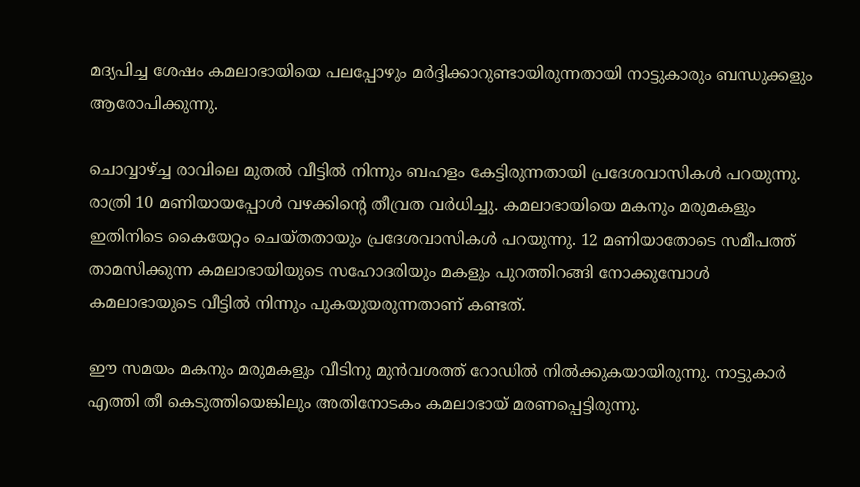മദ്യപിച്ച ശേഷം കമലാഭായിയെ പലപ്പോഴും മര്‍ദ്ദിക്കാറുണ്ടായിരുന്നതായി നാട്ടുകാരും ബന്ധുക്കളും ആരോപിക്കുന്നു.

ചൊവ്വാഴ്ച്ച രാവിലെ മുതല്‍ വീട്ടില്‍ നിന്നും ബഹളം കേട്ടിരുന്നതായി പ്രദേശവാസികള്‍ പറയുന്നു. രാത്രി 10 മണിയായപ്പോള്‍ വഴക്കിന്റെ തീവ്രത വര്‍ധിച്ചു. കമലാഭായിയെ മകനും മരുമകളും ഇതിനിടെ കൈയേറ്റം ചെയ്തതായും പ്രദേശവാസികള്‍ പറയുന്നു. 12 മണിയാതോടെ സമീപത്ത് താമസിക്കുന്ന കമലാഭായിയുടെ സഹോദരിയും മകളും പുറത്തിറങ്ങി നോക്കുമ്പോള്‍ കമലാഭായുടെ വീട്ടില്‍ നിന്നും പുകയുയരുന്നതാണ് കണ്ടത്.

ഈ സമയം മകനും മരുമകളും വീടിനു മുന്‍വശത്ത് റോഡില്‍ നില്‍ക്കുകയായിരുന്നു. നാട്ടുകാര്‍ എത്തി തീ കെടുത്തിയെങ്കിലും അതിനോടകം കമലാഭായ് മരണപ്പെട്ടിരുന്നു.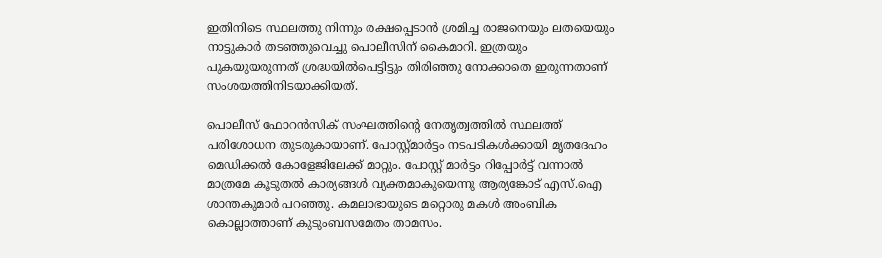ഇതിനിടെ സ്ഥലത്തു നിന്നും രക്ഷപ്പെടാന്‍ ശ്രമിച്ച രാജനെയും ലതയെയും നാട്ടുകാര്‍ തടഞ്ഞുവെച്ചു പൊലീസിന് കൈമാറി. ഇത്രയും പുകയുയരുന്നത് ശ്രദ്ധയില്‍പെട്ടിട്ടും തിരിഞ്ഞു നോക്കാതെ ഇരുന്നതാണ് സംശയത്തിനിടയാക്കിയത്.

പൊലീസ് ഫോറന്‍സിക് സംഘത്തിന്റെ നേതൃത്വത്തില്‍ സ്ഥലത്ത് പരിശോധന തുടരുകായാണ്. പോസ്റ്റ്മാര്‍ട്ടം നടപടികള്‍ക്കായി മൃതദേഹം മെഡിക്കല്‍ കോളേജിലേക്ക് മാറ്റും. പോസ്റ്റ് മാര്‍ട്ടം റിപ്പോര്‍ട്ട് വന്നാല്‍ മാത്രമേ കൂടുതല്‍ കാര്യങ്ങള്‍ വ്യക്തമാകുയെന്നു ആര്യങ്കോട് എസ്.ഐ ശാന്തകുമാര്‍ പറഞ്ഞു. കമലാഭായുടെ മറ്റൊരു മകള്‍ അംബിക കൊല്ലാത്താണ് കുടുംബസമേതം താമസം.